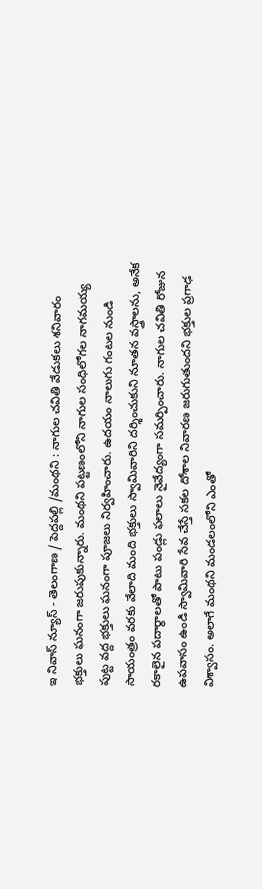ఇ నివాస్ న్యూస్ - తెలంగాణ / పెద్దపల్లి /మంథని : నాగుల చవితి వేడుకలు శనివారం భక్తులు ఘనంగా జరుపుకున్నారు. మంథని పట్టణంలోని నాగుల సంధిలోగల నాగమయ్య పుట్ట వద్ద భక్తులు ఘనంగా పూజలు నిర్వహించారు. ఉదయం నాలుగు గంటల నుండి సాయంత్రం వరకు వేలాది మంది భక్తులు స్వామివారిని దర్శించుకుని నూతన వస్త్రాలను, అనేక రకాలైన పదార్థాలతో పాటు పండ్లు ఫలాలు నైవేద్యంగా సమర్పించారు. నాగుల చవితి రోజున ఉపవాసం ఉండి స్వామివారి సేవ చేస్తే సకల దోశాల నివారణ జరుగుతుందని భక్తుల ప్రగాఢ విశ్వాసం. అలాగే మంథని మండలంలోని ఎంతో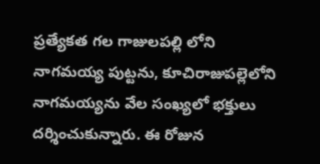ప్రత్యేకత గల గాజులపల్లి లోని నాగమయ్య పుట్టను, కూచిరాజుపల్లెలోని నాగమయ్యను వేల సంఖ్యలో భక్తులు దర్శించుకున్నారు. ఈ రోజున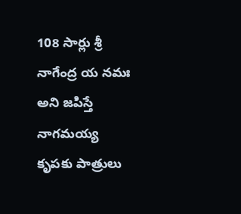108 సార్లు శ్రీ నాగేంద్ర య నమః అని జపిస్తే నాగమయ్య కృపకు పాత్రులు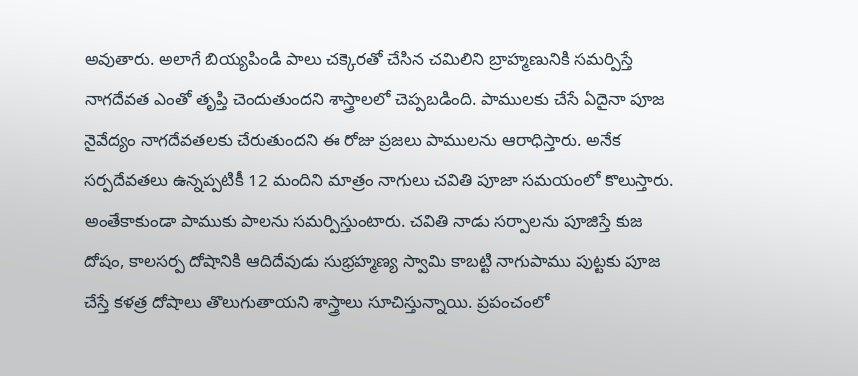అవుతారు. అలాగే బియ్యపిండి పాలు చక్కెరతో చేసిన చమిలిని బ్రాహ్మణునికి సమర్పిస్తే నాగదేవత ఎంతో తృప్తి చెందుతుందని శాస్త్రాలలో చెప్పబడింది. పాములకు చేసే ఏదైనా పూజ నైవేద్యం నాగదేవతలకు చేరుతుందని ఈ రోజు ప్రజలు పాములను ఆరాధిస్తారు. అనేక సర్పదేవతలు ఉన్నప్పటికీ 12 మందిని మాత్రం నాగులు చవితి పూజా సమయంలో కొలుస్తారు. అంతేకాకుండా పాముకు పాలను సమర్పిస్తుంటారు. చవితి నాడు సర్పాలను పూజిస్తే కుజ దోషం, కాలసర్ప దోషానికి ఆదిదేవుడు సుభ్రహ్మణ్య స్వామి కాబట్టి నాగుపాము పుట్టకు పూజ చేస్తే కళత్ర దోషాలు తొలుగుతాయని శాస్త్రాలు సూచిస్తున్నాయి. ప్రపంచంలో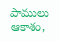పాములు ఆకాశం,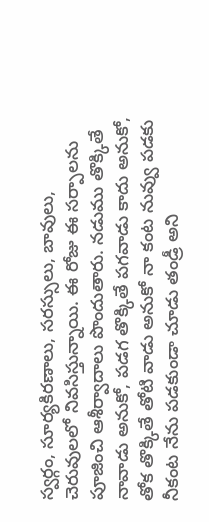స్వర్గం, సూర్యకిరణాలు, సరస్సులు, బావులు, చెరువులలో నివసిస్తున్నాయి. ఈ రోజు ఈ సర్పాలను పూజించి ఆశీర్వాదాలు పొందుతారు. నడుము తొక్కితే నావాడు అనుకో, పడగ తొక్కితే పగవాడు కాదు అనుకో, తోక తొక్కితే తోటి వాడు అనుకో నా కంట నువ్వు పడకు నీకంట నేను పడకుండా చూడు తండ్రీ అని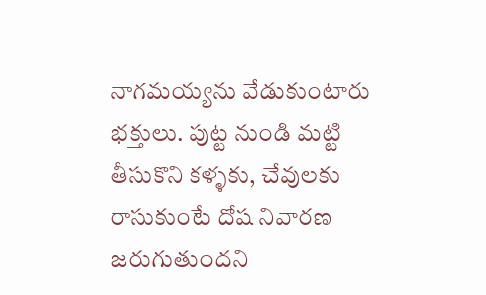నాగమయ్యను వేడుకుంటారు భక్తులు. పుట్ట నుండి మట్టి తీసుకొని కళ్ళకు, చేవులకు రాసుకుంటే దోష నివారణ జరుగుతుందని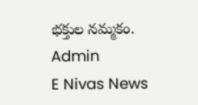భక్తుల నమ్మకం.
Admin
E Nivas News